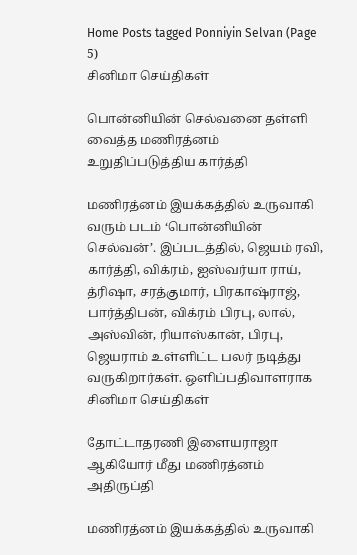Home Posts tagged Ponniyin Selvan (Page 5)
சினிமா செய்திகள்

பொன்னியின் செல்வனை தள்ளி வைத்த மணிரத்னம் உறுதிப்படுத்திய கார்த்தி

மணிரத்னம் இயக்கத்தில் உருவாகி வரும் படம் ‘பொன்னியின் செல்வன்’. இப்படத்தில், ஜெயம் ரவி, கார்த்தி, விக்ரம், ஐஸ்வர்யா ராய், த்ரிஷா, சரத்குமார், பிரகாஷ்ராஜ், பார்த்திபன், விக்ரம் பிரபு, லால், அஸ்வின், ரியாஸ்கான், பிரபு, ஜெயராம் உள்ளிட்ட பலர் நடித்து வருகிறார்கள். ஒளிப்பதிவாளராக
சினிமா செய்திகள்

தோட்டாதரணி இளையராஜா ஆகியோர் மீது மணிரத்னம் அதிருப்தி

மணிரத்னம் இயக்கத்தில் உருவாகி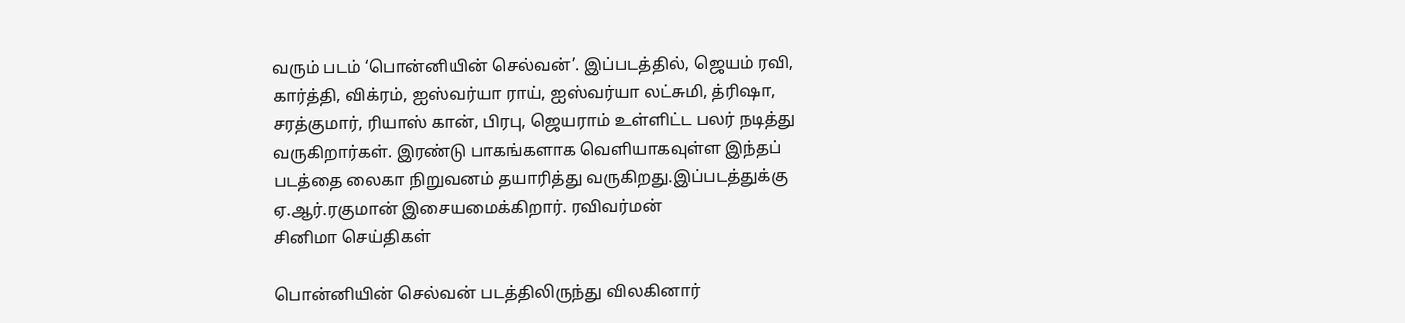வரும் படம் ‘பொன்னியின் செல்வன்’. இப்படத்தில், ஜெயம் ரவி, கார்த்தி, விக்ரம், ஐஸ்வர்யா ராய், ஐஸ்வர்யா லட்சுமி, த்ரிஷா, சரத்குமார், ரியாஸ் கான், பிரபு, ஜெயராம் உள்ளிட்ட பலர் நடித்து வருகிறார்கள். இரண்டு பாகங்களாக வெளியாகவுள்ள இந்தப் படத்தை லைகா நிறுவனம் தயாரித்து வருகிறது.இப்படத்துக்கு ஏ.ஆர்.ரகுமான் இசையமைக்கிறார். ரவிவர்மன்
சினிமா செய்திகள்

பொன்னியின் செல்வன் படத்திலிருந்து விலகினார்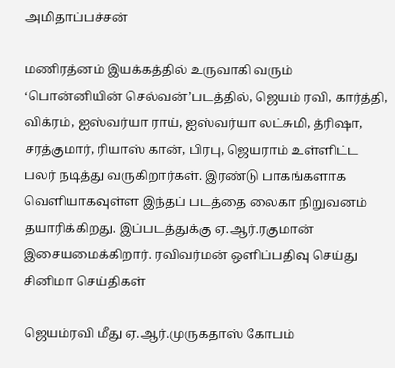அமிதாப்பச்சன்

மணிரத்னம் இயக்கத்தில் உருவாகி வரும் ‘பொன்னியின் செல்வன்’படத்தில், ஜெயம் ரவி, கார்த்தி, விக்ரம், ஐஸ்வர்யா ராய், ஐஸ்வர்யா லட்சுமி, த்ரிஷா, சரத்குமார், ரியாஸ் கான், பிரபு, ஜெயராம் உள்ளிட்ட பலர் நடித்து வருகிறார்கள். இரண்டு பாகங்களாக வெளியாகவுள்ள இந்தப் படத்தை லைகா நிறுவனம் தயாரிக்கிறது. இப்படத்துக்கு ஏ.ஆர்.ரகுமான் இசையமைக்கிறார். ரவிவர்மன் ஒளிப்பதிவு செய்து
சினிமா செய்திகள்

ஜெயம்ரவி மீது ஏ.ஆர்.முருகதாஸ் கோபம்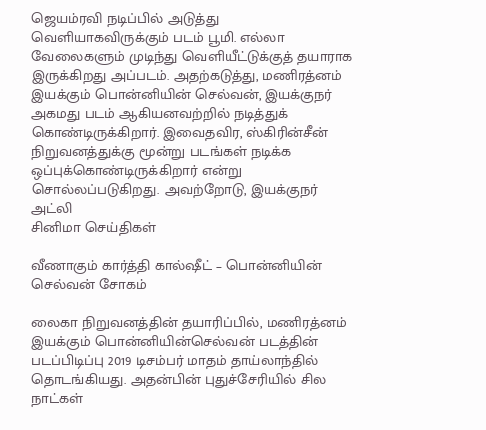ஜெயம்ரவி நடிப்பில் அடுத்து வெளியாகவிருக்கும் படம் பூமி. எல்லா வேலைகளும் முடிந்து வெளியீட்டுக்குத் தயாராக இருக்கிறது அப்படம். அதற்கடுத்து, மணிரத்னம் இயக்கும் பொன்னியின் செல்வன், இயக்குநர் அகமது படம் ஆகியனவற்றில் நடித்துக் கொண்டிருக்கிறார். இவைதவிர, ஸ்கிரின்சீன் நிறுவனத்துக்கு மூன்று படங்கள் நடிக்க ஒப்புக்கொண்டிருக்கிறார் என்று சொல்லப்படுகிறது. அவற்றோடு, இயக்குநர் அட்லி
சினிமா செய்திகள்

வீணாகும் கார்த்தி கால்ஷீட் – பொன்னியின் செல்வன் சோகம்

லைகா நிறுவனத்தின் தயாரிப்பில், மணிரத்னம் இயக்கும் பொன்னியின்செல்வன் படத்தின் படப்பிடிப்பு 2019 டிசம்பர் மாதம் தாய்லாந்தில் தொடங்கியது. அதன்பின் புதுச்சேரியில் சில நாட்கள்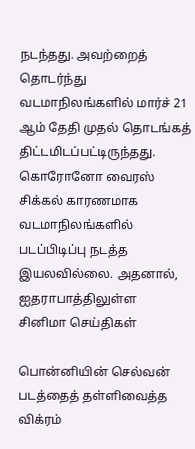நடந்தது. அவற்றைத் தொடர்ந்து வடமாநிலங்களில் மார்ச் 21 ஆம் தேதி முதல் தொடங்கத் திட்டமிடப்பட்டிருந்தது. கொரோனோ வைரஸ் சிக்கல் காரணமாக வடமாநிலங்களில் படப்பிடிப்பு நடத்த இயலவில்லை. அதனால், ஐதராபாத்திலுள்ள
சினிமா செய்திகள்

பொன்னியின் செல்வன் படத்தைத் தள்ளிவைத்த விக்ரம்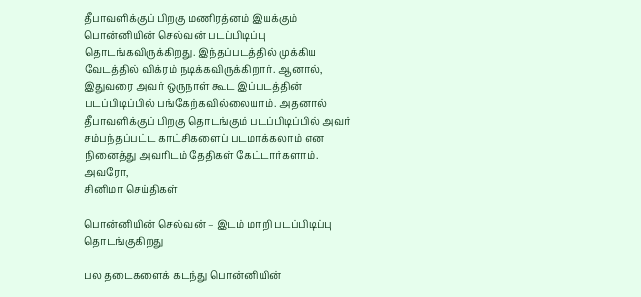தீபாவளிக்குப் பிறகு மணிரத்னம் இயக்கும் பொன்னியின் செல்வன் படப்பிடிப்பு தொடங்கவிருக்கிறது. இந்தப்படத்தில் முக்கிய வேடத்தில் விக்ரம் நடிக்கவிருக்கிறார். ஆனால், இதுவரை அவர் ஒருநாள் கூட இப்படத்தின் படப்பிடிப்பில் பங்கேற்கவில்லையாம். அதனால் தீபாவளிக்குப் பிறகு தொடங்கும் படப்பிடிப்பில் அவர் சம்பந்தப்பட்ட காட்சிகளைப் படமாக்கலாம் என நினைத்து அவரிடம் தேதிகள் கேட்டார்களாம். அவரோ,
சினிமா செய்திகள்

பொன்னியின் செல்வன் – இடம் மாறி படப்பிடிப்பு தொடங்குகிறது

பல தடைகளைக் கடந்து பொன்னியின்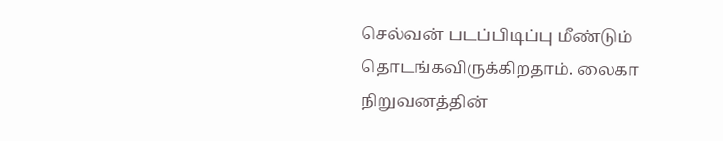செல்வன் படப்பிடிப்பு மீண்டும் தொடங்கவிருக்கிறதாம். லைகா நிறுவனத்தின்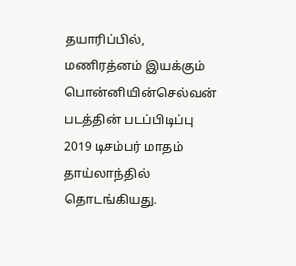தயாரிப்பில், மணிரத்னம் இயக்கும் பொன்னியின்செல்வன் படத்தின் படப்பிடிப்பு 2019 டிசம்பர் மாதம் தாய்லாந்தில் தொடங்கியது.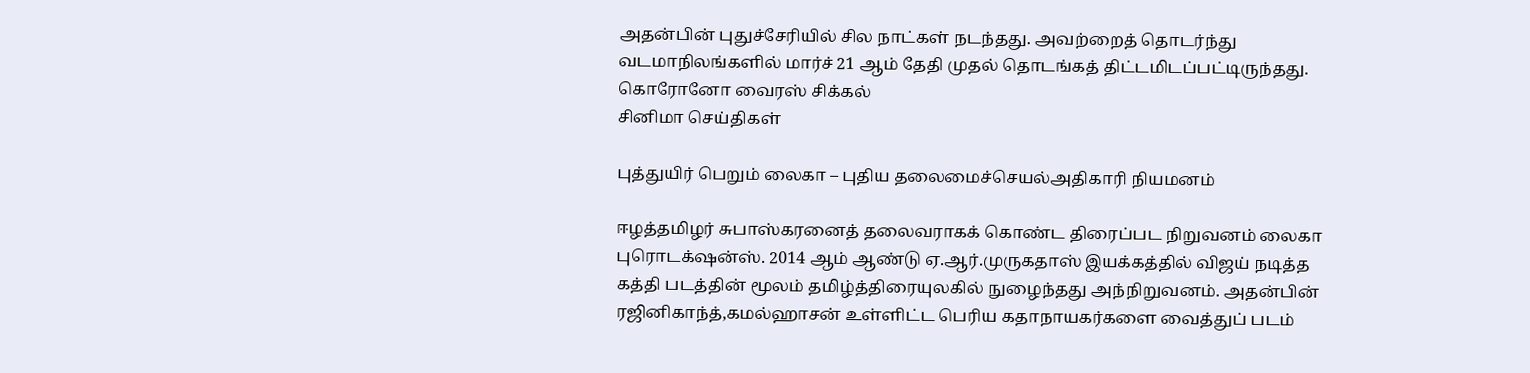அதன்பின் புதுச்சேரியில் சில நாட்கள் நடந்தது. அவற்றைத் தொடர்ந்து வடமாநிலங்களில் மார்ச் 21 ஆம் தேதி முதல் தொடங்கத் திட்டமிடப்பட்டிருந்தது. கொரோனோ வைரஸ் சிக்கல்
சினிமா செய்திகள்

புத்துயிர் பெறும் லைகா – புதிய தலைமைச்செயல்அதிகாரி நியமனம்

ஈழத்தமிழர் சுபாஸ்கரனைத் தலைவராகக் கொண்ட திரைப்பட நிறுவனம் லைகா புரொடக்‌ஷன்ஸ். 2014 ஆம் ஆண்டு ஏ.ஆர்.முருகதாஸ் இயக்கத்தில் விஜய் நடித்த கத்தி படத்தின் மூலம் தமிழ்த்திரையுலகில் நுழைந்தது அந்நிறுவனம். அதன்பின் ரஜினிகாந்த்,கமல்ஹாசன் உள்ளிட்ட பெரிய கதாநாயகர்களை வைத்துப் படம்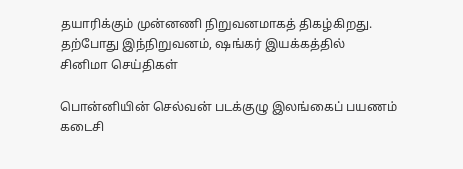தயாரிக்கும் முன்னணி நிறுவனமாகத் திகழ்கிறது. தற்போது இந்நிறுவனம், ஷங்கர் இயக்கத்தில்
சினிமா செய்திகள்

பொன்னியின் செல்வன் படக்குழு இலங்கைப் பயணம் கடைசி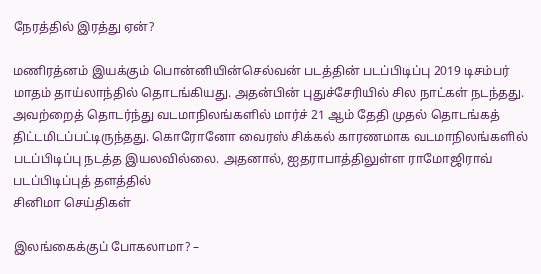நேரத்தில் இரத்து ஏன்?

மணிரத்னம் இயக்கும் பொன்னியின்செல்வன் படத்தின் படப்பிடிப்பு 2019 டிசம்பர் மாதம் தாய்லாந்தில் தொடங்கியது. அதன்பின் புதுச்சேரியில் சில நாட்கள் நடந்தது. அவற்றைத் தொடர்ந்து வடமாநிலங்களில் மார்ச் 21 ஆம் தேதி முதல் தொடங்கத் திட்டமிடப்பட்டிருந்தது. கொரோனோ வைரஸ் சிக்கல் காரணமாக வடமாநிலங்களில் படப்பிடிப்பு நடத்த இயலவில்லை. அதனால், ஐதராபாத்திலுள்ள ராமோஜிராவ் படப்பிடிப்புத் தளத்தில்
சினிமா செய்திகள்

இலங்கைக்குப் போகலாமா? –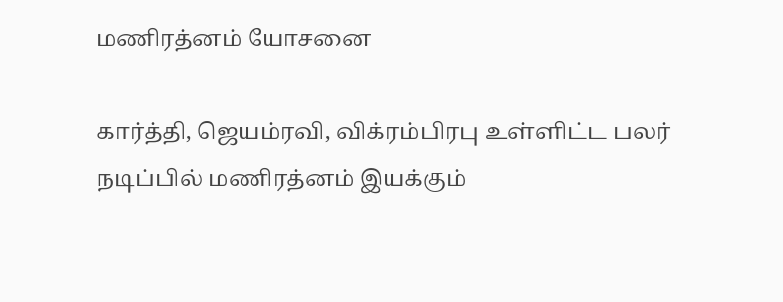மணிரத்னம் யோசனை

கார்த்தி, ஜெயம்ரவி, விக்ரம்பிரபு உள்ளிட்ட பலர் நடிப்பில் மணிரத்னம் இயக்கும்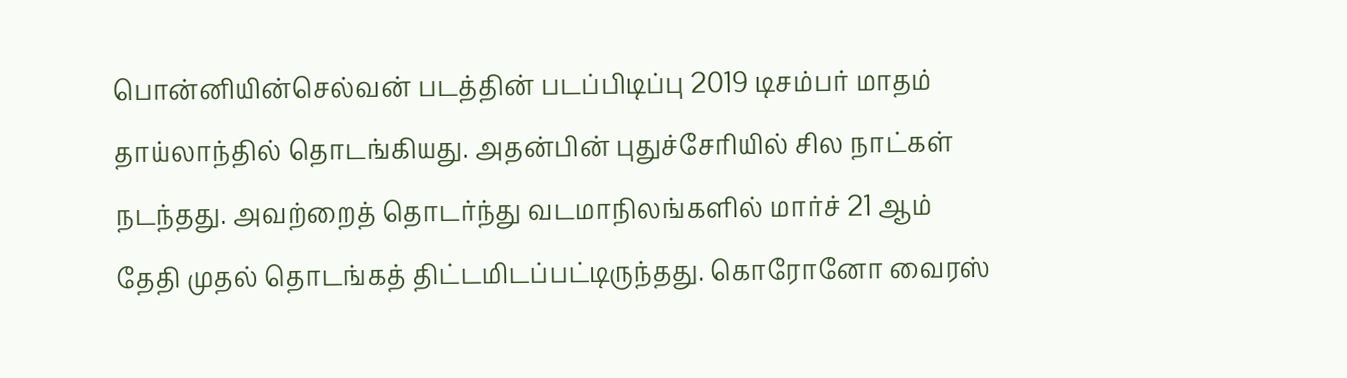பொன்னியின்செல்வன் படத்தின் படப்பிடிப்பு 2019 டிசம்பர் மாதம் தாய்லாந்தில் தொடங்கியது. அதன்பின் புதுச்சேரியில் சில நாட்கள் நடந்தது. அவற்றைத் தொடர்ந்து வடமாநிலங்களில் மார்ச் 21 ஆம் தேதி முதல் தொடங்கத் திட்டமிடப்பட்டிருந்தது. கொரோனோ வைரஸ்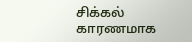சிக்கல் காரணமாக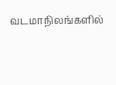வடமாநிலங்களில்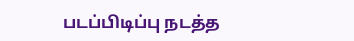படப்பிடிப்பு நடத்த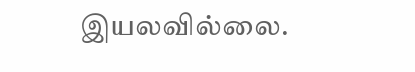இயலவில்லை.